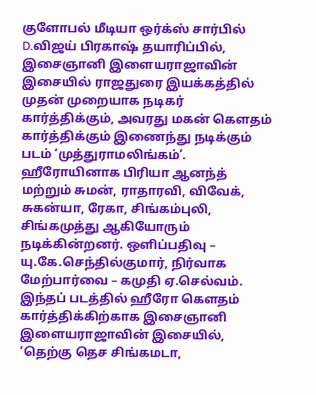குளோபல் மீடியா ஒர்க்ஸ் சார்பில் D.விஜய் பிரகாஷ் தயாரிப்பில், இசைஞானி இளையராஜாவின் இசையில் ராஜதுரை இயக்கத்தில் முதன் முறையாக நடிகர் கார்த்திக்கும், அவரது மகன் கௌதம் கார்த்திக்கும் இணைந்து நடிக்கும் படம் ‘முத்துராமலிங்கம்’.
ஹீரோயினாக பிரியா ஆனந்த் மற்றும் சுமன், ராதாரவி, விவேக், சுகன்யா, ரேகா, சிங்கம்புலி, சிங்கமுத்து ஆகியோரும் நடிக்கின்றனர். ஒளிப்பதிவு – யு.கே.செந்தில்குமார், நிர்வாக மேற்பார்வை – கமுதி ஏ.செல்வம்.
இந்தப் படத்தில் ஹீரோ கௌதம் கார்த்திக்கிற்காக இசைஞானி இளையராஜாவின் இசையில், ‘தெற்கு தெச சிங்கமடா,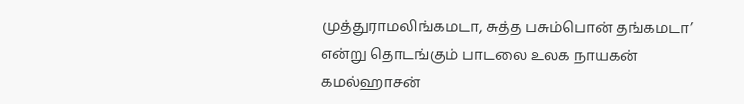முத்துராமலிங்கமடா, சுத்த பசும்பொன் தங்கமடா’ என்று தொடங்கும் பாடலை உலக நாயகன் கமல்ஹாசன்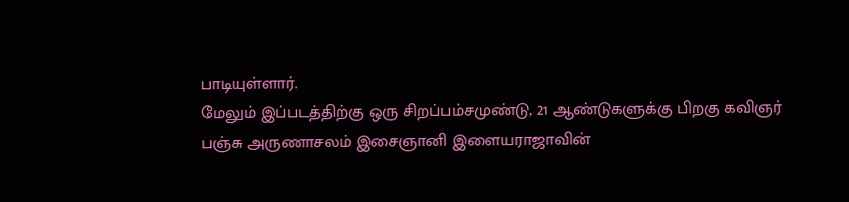பாடியுள்ளார்.
மேலும் இப்படத்திற்கு ஒரு சிறப்பம்சமுண்டு, 21 ஆண்டுகளுக்கு பிறகு கவிஞர் பஞ்சு அருணாசலம் இசைஞானி இளையராஜாவின்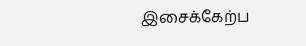இசைக்கேற்ப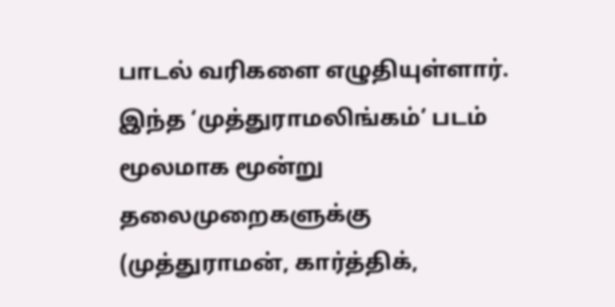பாடல் வரிகளை எழுதியுள்ளார்.
இந்த ‘முத்துராமலிங்கம்’ படம் மூலமாக மூன்று தலைமுறைகளுக்கு (முத்துராமன், கார்த்திக்,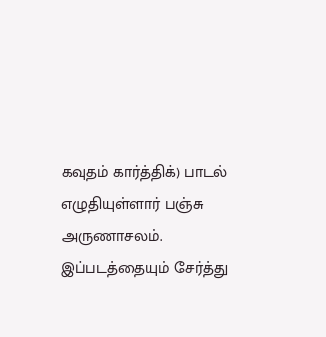கவுதம் கார்த்திக்) பாடல் எழுதியுள்ளார் பஞ்சு அருணாசலம். இப்படத்தையும் சேர்த்து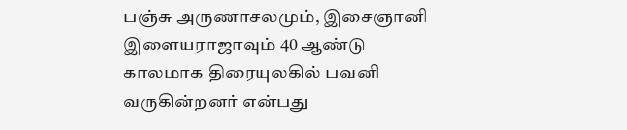பஞ்சு அருணாசலமும், இசைஞானி இளையராஜாவும் 40 ஆண்டு காலமாக திரையுலகில் பவனி வருகின்றனர் என்பது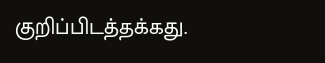குறிப்பிடத்தக்கது.